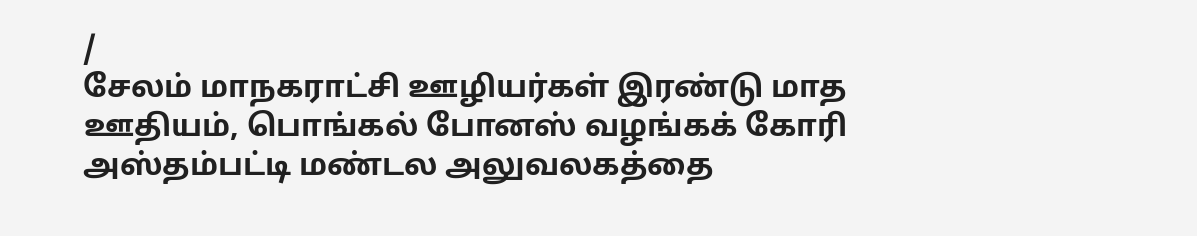/
சேலம் மாநகராட்சி ஊழியர்கள் இரண்டு மாத ஊதியம், பொங்கல் போனஸ் வழங்கக் கோரி அஸ்தம்பட்டி மண்டல அலுவலகத்தை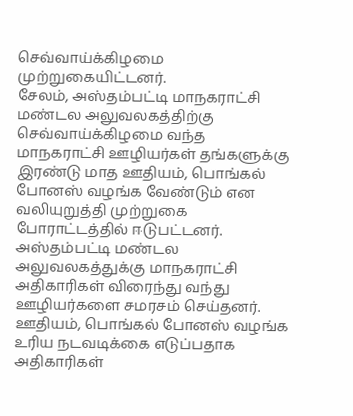செவ்வாய்க்கிழமை முற்றுகையிட்டனர்.
சேலம், அஸ்தம்பட்டி மாநகராட்சி மண்டல அலுவலகத்திற்கு செவ்வாய்க்கிழமை வந்த மாநகராட்சி ஊழியர்கள் தங்களுக்கு இரண்டு மாத ஊதியம், பொங்கல் போனஸ் வழங்க வேண்டும் என வலியுறுத்தி முற்றுகை போராட்டத்தில் ஈடுபட்டனர்.
அஸ்தம்பட்டி மண்டல அலுவலகத்துக்கு மாநகராட்சி அதிகாரிகள் விரைந்து வந்து ஊழியர்களை சமரசம் செய்தனர். ஊதியம், பொங்கல் போனஸ் வழங்க உரிய நடவடிக்கை எடுப்பதாக அதிகாரிகள்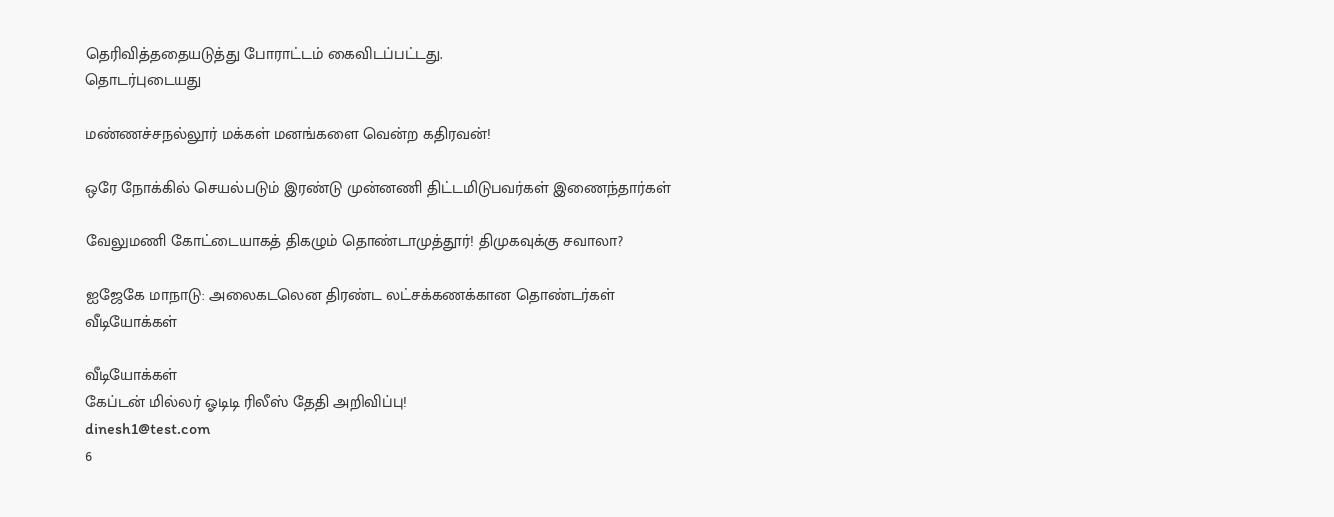தெரிவித்ததையடுத்து போராட்டம் கைவிடப்பட்டது.
தொடர்புடையது

மண்ணச்சநல்லூர் மக்கள் மனங்களை வென்ற கதிரவன்!

ஒரே நோக்கில் செயல்படும் இரண்டு முன்னணி திட்டமிடுபவர்கள் இணைந்தார்கள்

வேலுமணி கோட்டையாகத் திகழும் தொண்டாமுத்தூர்! திமுகவுக்கு சவாலா?

ஐஜேகே மாநாடு: அலைகடலென திரண்ட லட்சக்கணக்கான தொண்டர்கள்
வீடியோக்கள்

வீடியோக்கள்
கேப்டன் மில்லர் ஓடிடி ரிலீஸ் தேதி அறிவிப்பு!
dinesh1@test.com
6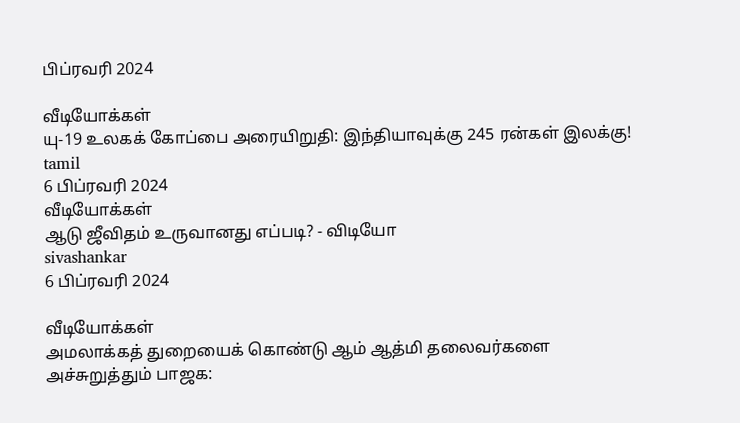பிப்ரவரி 2024

வீடியோக்கள்
யு-19 உலகக் கோப்பை அரையிறுதி: இந்தியாவுக்கு 245 ரன்கள் இலக்கு!
tamil
6 பிப்ரவரி 2024
வீடியோக்கள்
ஆடு ஜீவிதம் உருவானது எப்படி? - விடியோ
sivashankar
6 பிப்ரவரி 2024

வீடியோக்கள்
அமலாக்கத் துறையைக் கொண்டு ஆம் ஆத்மி தலைவர்களை அச்சுறுத்தும் பாஜக: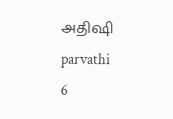அதிஷி
parvathi
6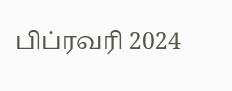பிப்ரவரி 2024